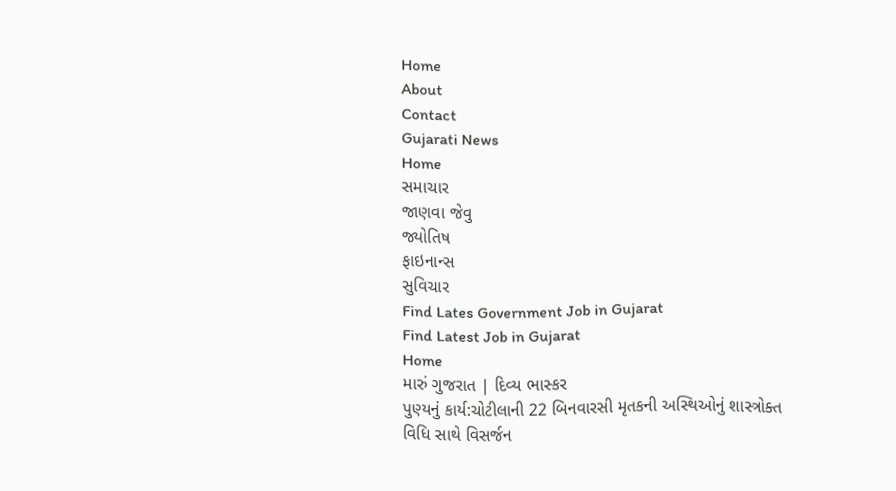Home
About
Contact
Gujarati News
Home
સમાચાર
જાણવા જેવુ
જ્યોતિષ
ફાઇનાન્સ
સુવિચાર
Find Lates Government Job in Gujarat
Find Latest Job in Gujarat
Home
મારું ગુજરાત | દિવ્ય ભાસ્કર
પુણ્યનું કાર્ય:ચોટીલાની 22 બિનવારસી મૃતકની અસ્થિઓનું શાસ્ત્રોક્ત વિધિ સાથે વિસર્જન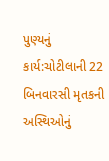પુણ્યનું કાર્ય:ચોટીલાની 22 બિનવારસી મૃતકની અસ્થિઓનું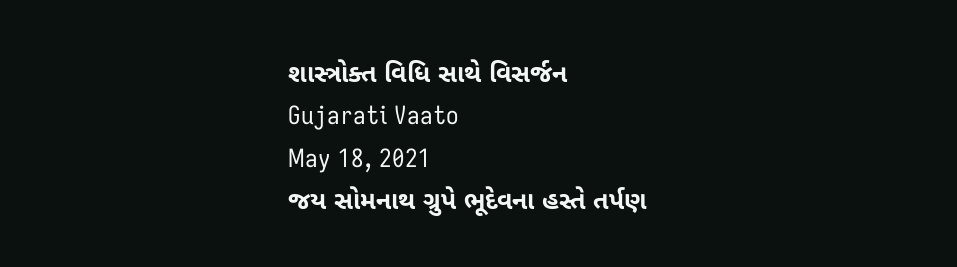શાસ્ત્રોક્ત વિધિ સાથે વિસર્જન
Gujarati Vaato
May 18, 2021
જય સોમનાથ ગ્રુપે ભૂદેવના હસ્તે તર્પણ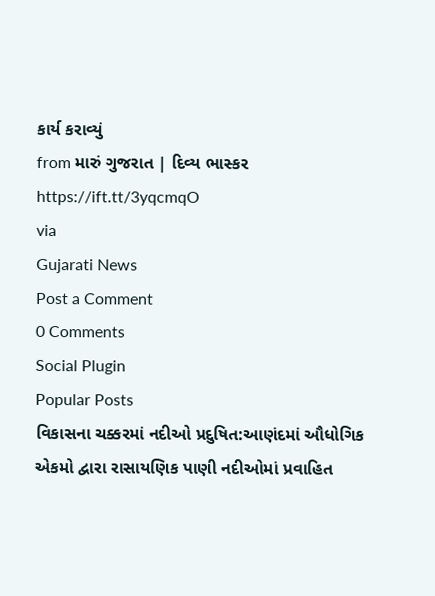કાર્ય કરાવ્યું
from મારું ગુજરાત | દિવ્ય ભાસ્કર https://ift.tt/3yqcmqO
via
Gujarati News
Post a Comment
0 Comments
Social Plugin
Popular Posts
વિકાસના ચક્કરમાં નદીઓ પ્રદુષિત:આણંદમાં ઔધોગિક એકમો દ્વારા રાસાયણિક પાણી નદીઓમાં પ્રવાહિત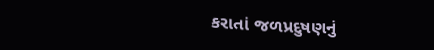કરાતાં જળપ્રદુષણનું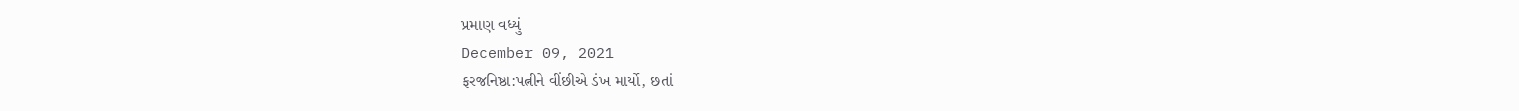પ્રમાણ વધ્યું
December 09, 2021
ફરજનિષ્ઠા:પત્નીને વીંછીએ ડંખ માર્યો, છતાં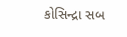કોસિન્દ્રા સબ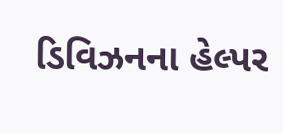ડિવિઝનના હેલ્પર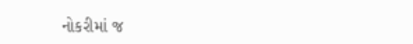નોકરીમાં જ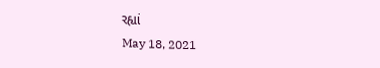રહ્યાં
May 18, 2021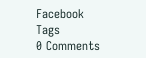Facebook
Tags
0 Comments